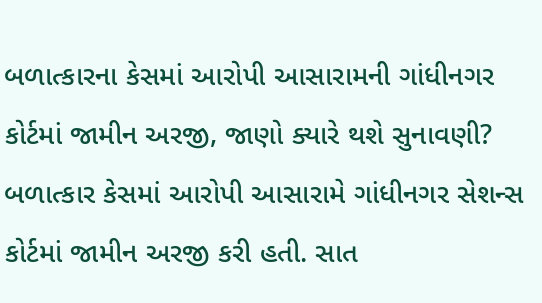બળાત્કારના કેસમાં આરોપી આસારામની ગાંધીનગર કોર્ટમાં જામીન અરજી, જાણો ક્યારે થશે સુનાવણી?
બળાત્કાર કેસમાં આરોપી આસારામે ગાંધીનગર સેશન્સ કોર્ટમાં જામીન અરજી કરી હતી. સાત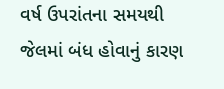વર્ષ ઉપરાંતના સમયથી જેલમાં બંધ હોવાનું કારણ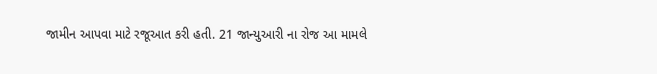જામીન આપવા માટે રજૂઆત કરી હતી. 21 જાન્યુઆરી ના રોજ આ મામલે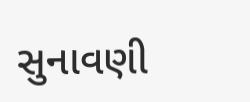સુનાવણી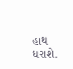હાથ ધરાશે.